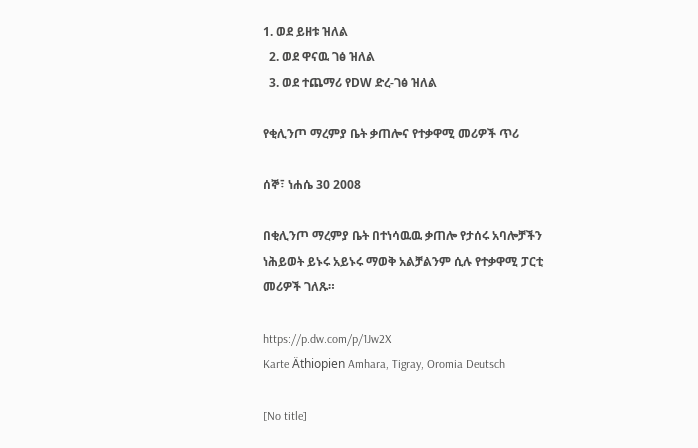1. ወደ ይዘቱ ዝለል
  2. ወደ ዋናዉ ገፅ ዝለል
  3. ወደ ተጨማሪ የDW ድረ-ገፅ ዝለል

የቂሊንጦ ማረምያ ቤት ቃጠሎና የተቃዋሚ መሪዎች ጥሪ

ሰኞ፣ ነሐሴ 30 2008

በቂሊንጦ ማረምያ ቤት በተነሳዉዉ ቃጠሎ የታሰሩ አባሎቻችን ነሕይወት ይኑሩ አይኑሩ ማወቅ አልቻልንም ሲሉ የተቃዋሚ ፓርቲ መሪዎች ገለጹ።

https://p.dw.com/p/1Jw2X
Karte Äthiopien Amhara, Tigray, Oromia Deutsch

[No title]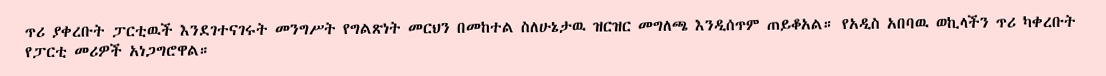ጥሪ ያቀረቡት ፓርቲዉች እንደገተናገሩት መንግሥት የግልጽነት መርህን በመከተል ስለሁኔታዉ ዝርዝር መግለጫ እንዲሰጥም ጠይቆአል። የአዲስ አበባዉ ወኪላችን ጥሪ ካቀረቡት የፓርቲ መሪዎች አነጋግሮዋል።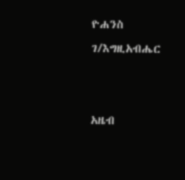ዮሐንስ ገ/እግዚአብሔር


አዜብ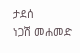ታደሰ
ነጋሽ መሐመድ